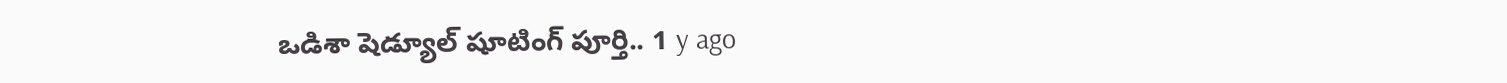ఒడిశా షెడ్యూల్ షూటింగ్ పూర్తి.. 1 y ago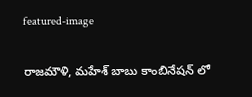featured-image

రాజమౌళి, మహేశ్ బాబు కాంబినేషన్ లో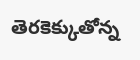తెరకెక్కుతోన్న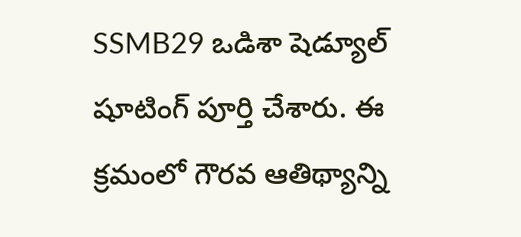SSMB29 ఒడిశా షెడ్యూల్ షూటింగ్ పూర్తి చేశారు. ఈ క్రమంలో గౌరవ ఆతిథ్యాన్ని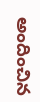అందించిన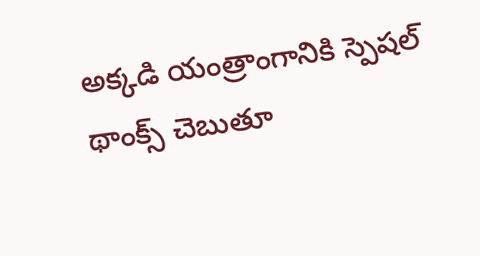అక్కడి యంత్రాంగానికి స్పెషల్ థాంక్స్ చెబుతూ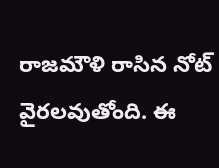రాజమౌళి రాసిన నోట్ వైరలవుతోంది. ఈ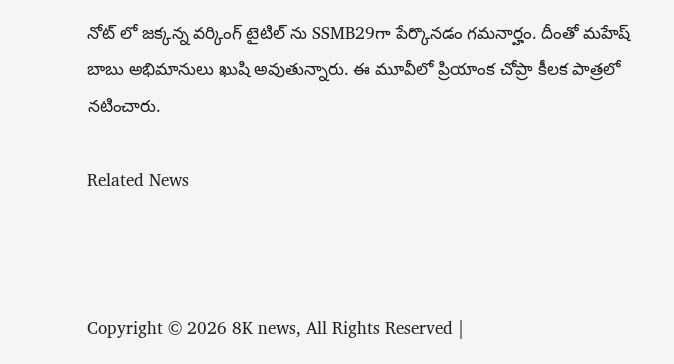నోట్ లో జక్కన్న వర్కింగ్ టైటిల్‌ ను SSMB29గా పేర్కొనడం గమనార్హం. దీంతో మహేష్ బాబు అభిమానులు ఖుషి అవుతున్నారు. ఈ మూవీలో ప్రియాంక చోప్రా కీలక పాత్రలో నటించారు.

Related News



Copyright © 2026 8K news, All Rights Reserved |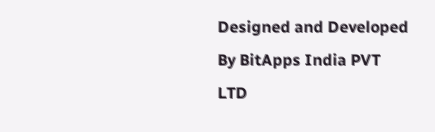Designed and Developed By BitApps India PVT LTD